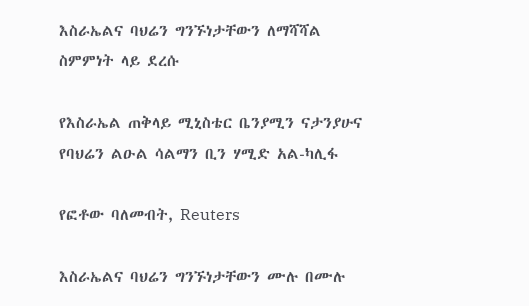እስራኤልና ባህሬን ግንኙነታቸውን ለማሻሻል ስምምነት ላይ ደረሱ

የእስራኤል ጠቅላይ ሚኒስቴር ቤንያሚን ናታንያሁና የባህሬን ልዑል ሳልማን ቢን ሃሚድ አል-ካሊፋ

የፎቶው ባለመብት, Reuters

እስራኤልና ባህሬን ግንኙነታቸውን ሙሉ በሙሉ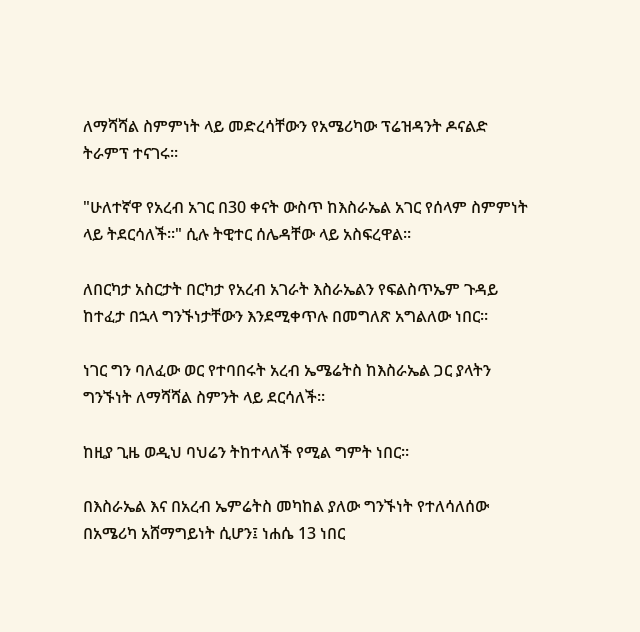ለማሻሻል ስምምነት ላይ መድረሳቸውን የአሜሪካው ፕሬዝዳንት ዶናልድ ትራምፕ ተናገሩ።

"ሁለተኛዋ የአረብ አገር በ30 ቀናት ውስጥ ከእስራኤል አገር የሰላም ስምምነት ላይ ትደርሳለች።" ሲሉ ትዊተር ሰሌዳቸው ላይ አስፍረዋል።

ለበርካታ አስርታት በርካታ የአረብ አገራት እስራኤልን የፍልስጥኤም ጉዳይ ከተፈታ በኋላ ግንኙነታቸውን እንደሚቀጥሉ በመግለጽ አግልለው ነበር።

ነገር ግን ባለፈው ወር የተባበሩት አረብ ኤሜሬትስ ከእስራኤል ጋር ያላትን ግንኙነት ለማሻሻል ስምንት ላይ ደርሳለች።

ከዚያ ጊዜ ወዲህ ባህሬን ትከተላለች የሚል ግምት ነበር።

በእስራኤል እና በአረብ ኤምሬትስ መካከል ያለው ግንኙነት የተለሳለሰው በአሜሪካ አሸማግይነት ሲሆን፤ ነሐሴ 13 ነበር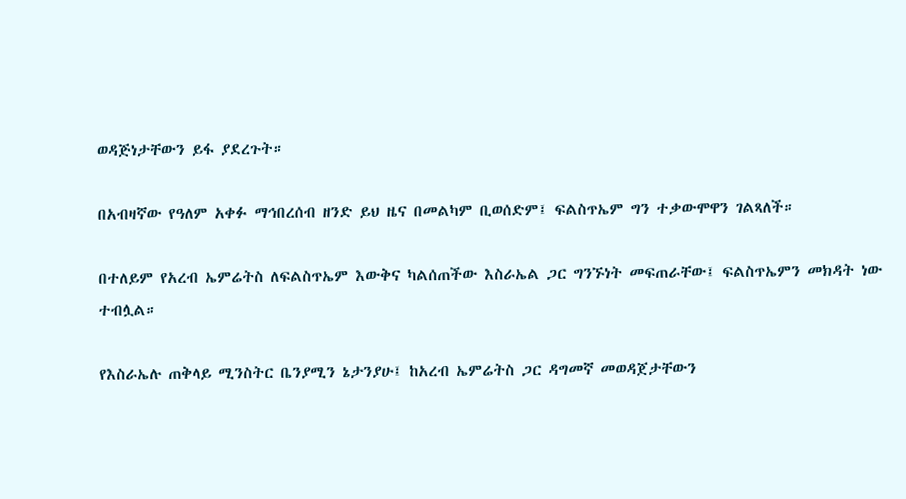ወዳጅነታቸውን ይፋ ያደረጉት።

በአብዛኛው የዓለም አቀፉ ማኅበረሰብ ዘንድ ይህ ዜና በመልካም ቢወሰድም፤ ፍልስጥኤም ግን ተቃውሞዋን ገልጻለች።

በተለይም የአረብ ኤምሬትስ ለፍልስጥኤም እውቅና ካልሰጠችው እስራኤል ጋር ግንኙነት መፍጠራቸው፤ ፍልስጥኤምን መክዳት ነው ተብሏል።

የእስራኤሉ ጠቅላይ ሚንስትር ቤንያሚን ኔታንያሁ፤ ከአረብ ኤምሬትስ ጋር ዳግመኛ መወዳጀታቸውን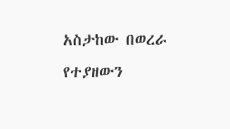አስታከው በወረራ የተያዘውን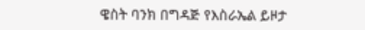ዌስት ባንክ በግዳጅ የእስራኤል ይዞታ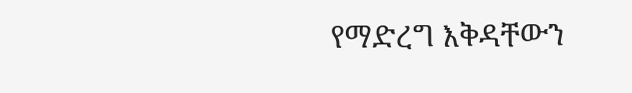የማድረግ እቅዳቸውን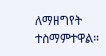ለማዘግየት ተስማምተዋል።